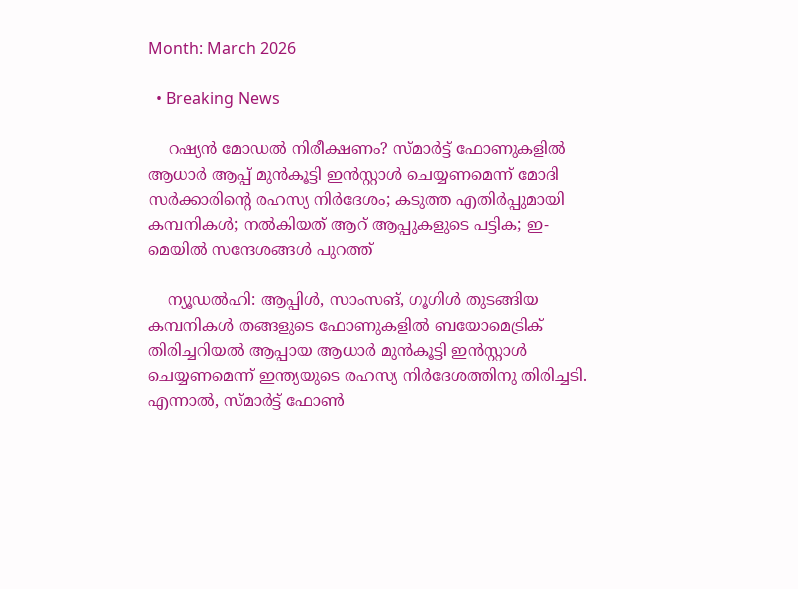Month: March 2026

  • Breaking News

    റഷ്യന്‍ മോഡല്‍ നിരീക്ഷണം? സ്മാര്‍ട്ട് ഫോണുകളില്‍ ആധാര്‍ ആപ്പ് മുന്‍കൂട്ടി ഇന്‍സ്റ്റാള്‍ ചെയ്യണമെന്ന് മോദി സര്‍ക്കാരിന്റെ രഹസ്യ നിര്‍ദേശം; കടുത്ത എതിര്‍പ്പുമായി കമ്പനികള്‍; നല്‍കിയത് ആറ് ആപ്പുകളുടെ പട്ടിക; ഇ-മെയില്‍ സന്ദേശങ്ങള്‍ പുറത്ത്

    ന്യൂഡല്‍ഹി: ആപ്പിള്‍, സാംസങ്, ഗൂഗിള്‍ തുടങ്ങിയ കമ്പനികള്‍ തങ്ങളുടെ ഫോണുകളില്‍ ബയോമെട്രിക് തിരിച്ചറിയല്‍ ആപ്പായ ആധാര്‍ മുന്‍കൂട്ടി ഇന്‍സ്റ്റാള്‍ ചെയ്യണമെന്ന് ഇന്ത്യയുടെ രഹസ്യ നിര്‍ദേശത്തിനു തിരിച്ചടി. എന്നാല്‍, സ്മാര്‍ട്ട് ഫോണ്‍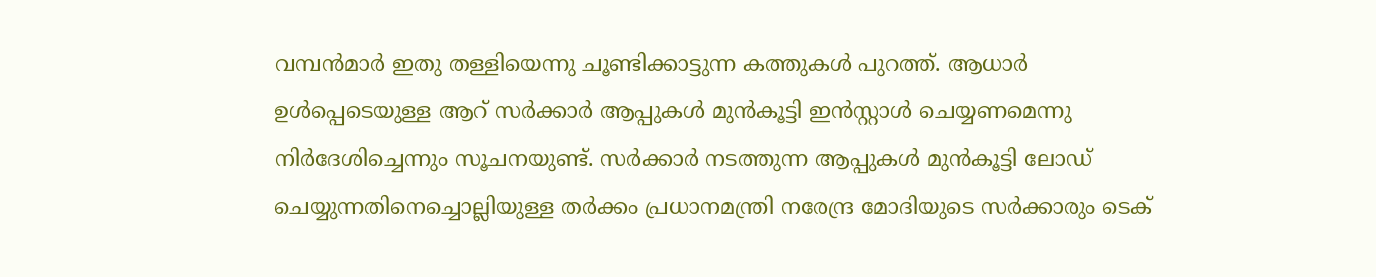വമ്പന്‍മാര്‍ ഇതു തള്ളിയെന്നു ചൂണ്ടിക്കാട്ടുന്ന കത്തുകള്‍ പുറത്ത്. ആധാര്‍ ഉള്‍പ്പെടെയുള്ള ആറ് സര്‍ക്കാര്‍ ആപ്പുകള്‍ മുന്‍കൂട്ടി ഇന്‍സ്റ്റാള്‍ ചെയ്യണമെന്നു നിര്‍ദേശിച്ചെന്നും സൂചനയുണ്ട്. സര്‍ക്കാര്‍ നടത്തുന്ന ആപ്പുകള്‍ മുന്‍കൂട്ടി ലോഡ് ചെയ്യുന്നതിനെച്ചൊല്ലിയുള്ള തര്‍ക്കം പ്രധാനമന്ത്രി നരേന്ദ്ര മോദിയുടെ സര്‍ക്കാരും ടെക്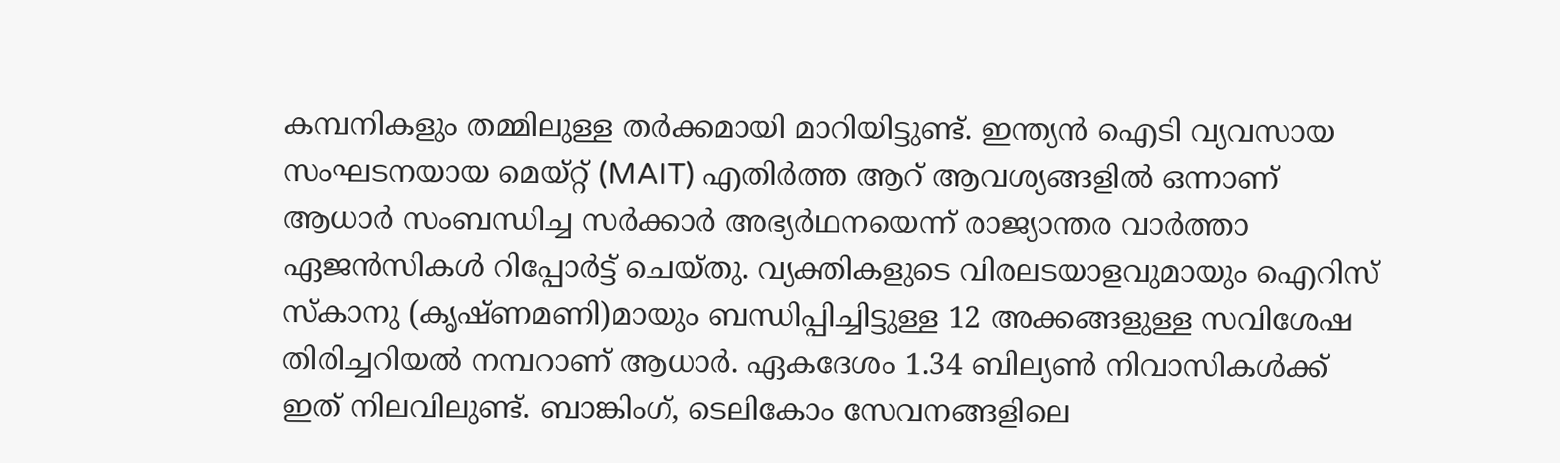കമ്പനികളും തമ്മിലുള്ള തര്‍ക്കമായി മാറിയിട്ടുണ്ട്. ഇന്ത്യന്‍ ഐടി വ്യവസായ സംഘടനയായ മെയ്റ്റ് (MAIT) എതിര്‍ത്ത ആറ് ആവശ്യങ്ങളില്‍ ഒന്നാണ് ആധാര്‍ സംബന്ധിച്ച സര്‍ക്കാര്‍ അഭ്യര്‍ഥനയെന്ന് രാജ്യാന്തര വാര്‍ത്താ ഏജന്‍സികള്‍ റിപ്പോര്‍ട്ട് ചെയ്തു. വ്യക്തികളുടെ വിരലടയാളവുമായും ഐറിസ് സ്‌കാനു (കൃഷ്ണമണി)മായും ബന്ധിപ്പിച്ചിട്ടുള്ള 12 അക്കങ്ങളുള്ള സവിശേഷ തിരിച്ചറിയല്‍ നമ്പറാണ് ആധാര്‍. ഏകദേശം 1.34 ബില്യണ്‍ നിവാസികള്‍ക്ക് ഇത് നിലവിലുണ്ട്. ബാങ്കിംഗ്, ടെലികോം സേവനങ്ങളിലെ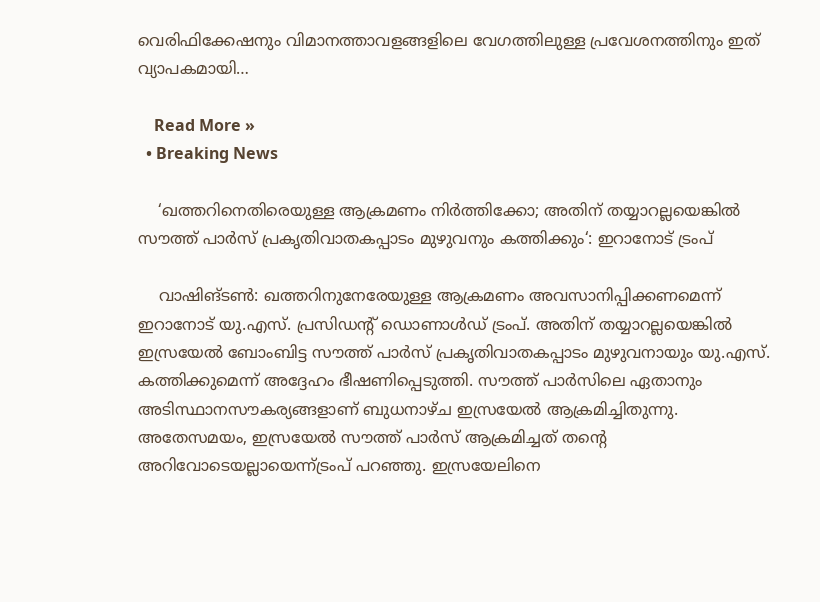വെരിഫിക്കേഷനും വിമാനത്താവളങ്ങളിലെ വേഗത്തിലുള്ള പ്രവേശനത്തിനും ഇത് വ്യാപകമായി…

    Read More »
  • Breaking News

    ‘ഖത്തറിനെതിരെയുള്ള ആക്രമണം നിർത്തിക്കോ; അതിന് തയ്യാറല്ലയെങ്കിൽ സൗത്ത് പാർസ് പ്രകൃതിവാതകപ്പാടം മുഴുവനും കത്തിക്കും‘: ഇറാനോട് ട്രംപ്

    വാഷിങ്ടൺ: ഖത്തറിനുനേരേയുള്ള ആക്രമണം അവസാനിപ്പിക്കണമെന്ന് ഇറാനോട് യു.എസ്. പ്രസിഡന്റ് ഡൊണാൾഡ് ട്രംപ്. അതിന് തയ്യാറല്ലയെങ്കിൽ ഇസ്രയേൽ ബോംബിട്ട സൗത്ത് പാർസ് പ്രകൃതിവാതകപ്പാടം മുഴുവനായും യു.എസ്. കത്തിക്കുമെന്ന് അദ്ദേഹം ഭീഷണിപ്പെടുത്തി. സൗത്ത് പാർസിലെ ഏതാനും അടിസ്ഥാനസൗകര്യങ്ങളാണ് ബുധനാഴ്ച ഇസ്രയേൽ ആക്രമിച്ചിതുന്നു. അതേസമയം, ഇസ്രയേൽ സൗത്ത് പാർസ് ആക്രമിച്ചത് തന്റെ അറിവോടെയല്ലായെന്ന്ട്രംപ് പറഞ്ഞു. ഇസ്രയേലിനെ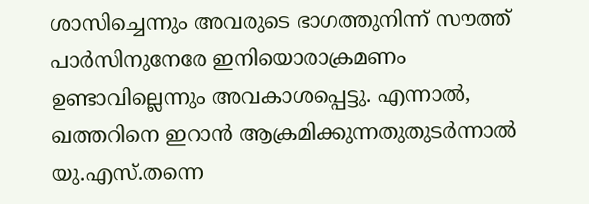ശാസിച്ചെന്നും അവരുടെ ഭാഗത്തുനിന്ന് സൗത്ത് പാർസിനുനേരേ ഇനിയൊരാക്രമണം ഉണ്ടാവില്ലെന്നും അവകാശപ്പെട്ടു. എന്നാൽ, ഖത്തറിനെ ഇറാൻ ആക്രമിക്കുന്നതുതുടർന്നാൽ യു.എസ്.തന്നെ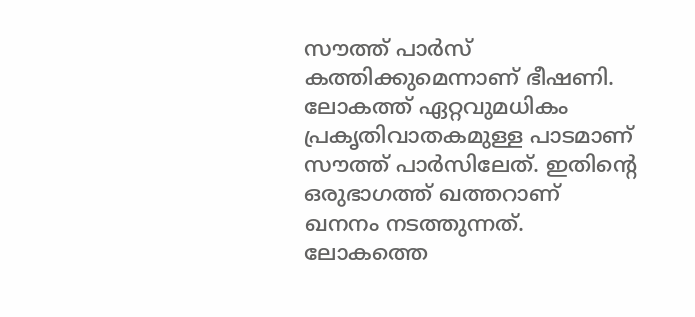സൗത്ത് പാർസ് കത്തിക്കുമെന്നാണ് ഭീഷണി. ലോകത്ത് ഏറ്റവുമധികം പ്രകൃതിവാതകമുള്ള പാടമാണ് സൗത്ത് പാർസിലേത്. ഇതിന്റെ ഒരുഭാഗത്ത് ഖത്തറാണ് ഖനനം നടത്തുന്നത്. ലോകത്തെ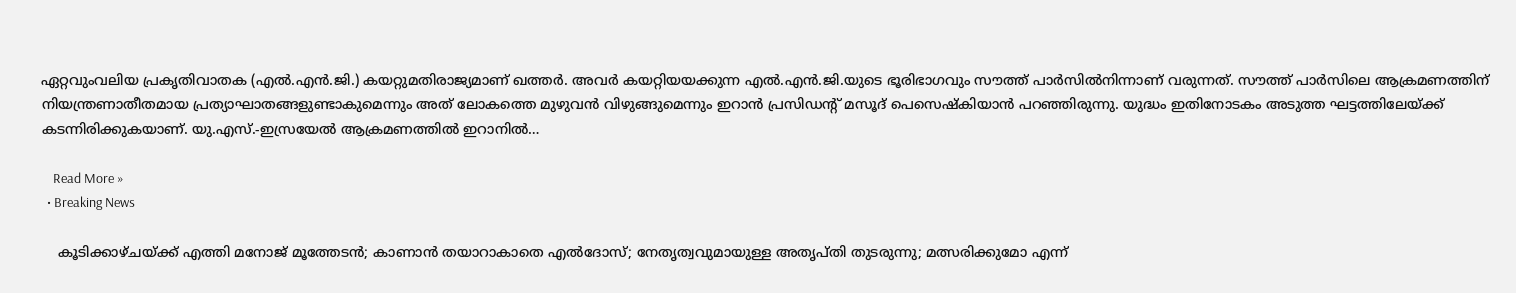ഏറ്റവുംവലിയ പ്രകൃതിവാതക (എൽ.എൻ.ജി.) കയറ്റുമതിരാജ്യമാണ് ഖത്തർ. അവർ കയറ്റിയയക്കുന്ന എൽ.എൻ.ജി.യുടെ ഭൂരിഭാഗവും സൗത്ത് പാർസിൽനിന്നാണ്‌ വരുന്നത്. സൗത്ത് പാർസിലെ ആക്രമണത്തിന് നിയന്ത്രണാതീതമായ പ്രത്യാഘാതങ്ങളുണ്ടാകുമെന്നും അത് ലോകത്തെ മുഴുവൻ വിഴുങ്ങുമെന്നും ഇറാൻ പ്രസിഡന്റ് മസൂദ് പെസെഷ്കിയാൻ പറഞ്ഞിരുന്നു. യുദ്ധം ഇതിനോടകം അടുത്ത ഘട്ടത്തിലേയ്ക്ക് കടന്നിരിക്കുകയാണ്. യു.എസ്.-ഇസ്രയേൽ ആക്രമണത്തിൽ ഇറാനിൽ…

    Read More »
  • Breaking News

    കൂടിക്കാഴ്ചയ്ക്ക് എത്തി മനോജ് മൂത്തേടന്‍; കാണാന്‍ തയാറാകാതെ എല്‍ദോസ്; നേതൃത്വവുമായുള്ള അതൃപ്തി തുടരുന്നു; മത്സരിക്കുമോ എന്ന്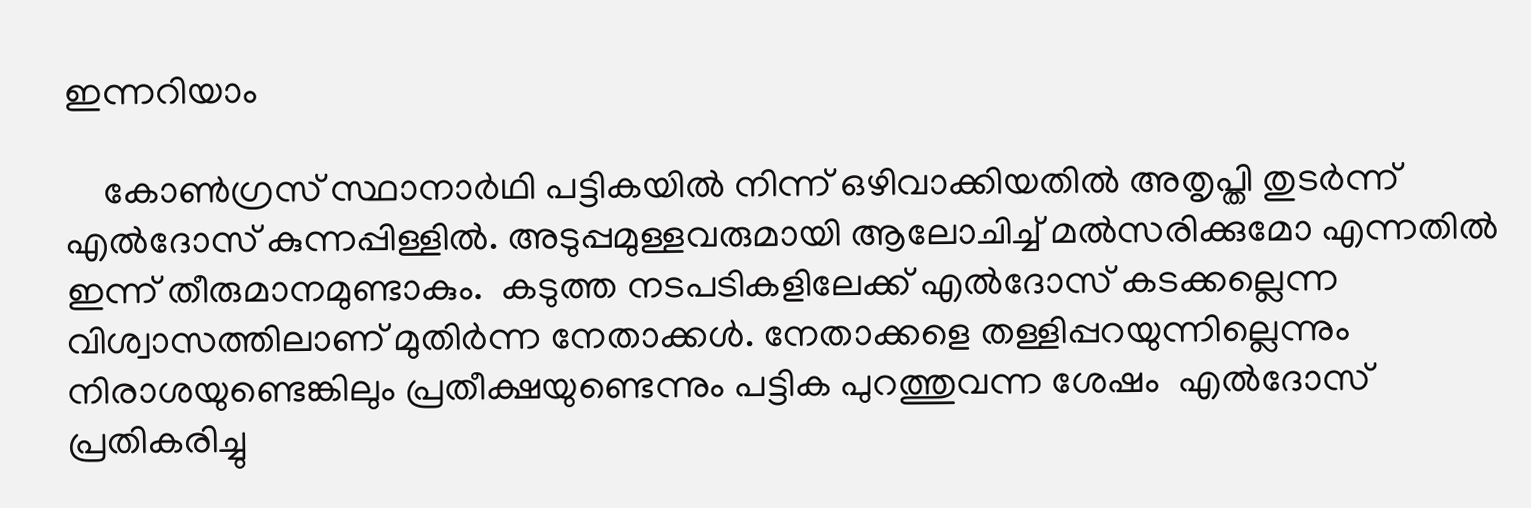ഇന്നറിയാം

    കോണ്‍ഗ്രസ് സ്ഥാനാര്‍ഥി പട്ടികയില്‍ നിന്ന് ഒഴിവാക്കിയതില്‍ അതൃപ്തി തുടര്‍ന്ന് എല്‍ദോസ് കുന്നപ്പിള്ളില്‍. അടുപ്പമുള്ളവരുമായി ആലോചിച്ച് മല്‍സരിക്കുമോ എന്നതില്‍ ഇന്ന് തീരുമാനമുണ്ടാകും.  കടുത്ത നടപടികളിലേക്ക് എല്‍ദോസ് കടക്കല്ലെന്ന വിശ്വാസത്തിലാണ് മുതിര്‍ന്ന നേതാക്കള്‍. നേതാക്കളെ തള്ളിപ്പറയുന്നില്ലെന്നും  നിരാശയുണ്ടെങ്കിലും പ്രതീക്ഷയുണ്ടെന്നും പട്ടിക പുറത്തുവന്ന ശേഷം  എല്‍ദോസ് പ്രതികരിച്ചു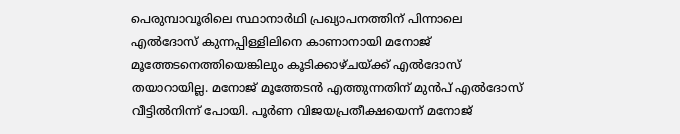പെരുമ്പാവൂരിലെ സ്ഥാനാര്‍ഥി പ്രഖ്യാപനത്തിന് പിന്നാലെ എല്‍ദോസ് കുന്നപ്പിള്ളിലിനെ കാണാനായി മനോജ് മൂത്തേടനെത്തിയെങ്കിലും കൂടിക്കാഴ്ചയ്ക്ക് എല്‍ദോസ് തയാറായില്ല. മനോജ് മൂത്തേടന്‍ എത്തുന്നതിന് മുന്‍പ് എല്‍ദോസ് വീട്ടില്‍‌നിന്ന് പോയി. പൂര്‍ണ വിജയപ്രതീക്ഷയെന്ന് മനോജ്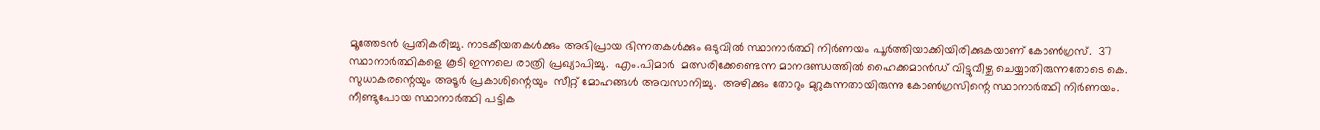മൂത്തേടന്‍ പ്രതികരിച്ചു. നാടകീയതകൾക്കും അഭിപ്രായ ഭിന്നതകൾക്കും ഒടുവിൽ സ്ഥാനാർത്ഥി നിർണയം പൂർത്തിയാക്കിയിരിക്കുകയാണ് കോൺഗ്രസ്.  37 സ്ഥാനാർത്ഥികളെ കൂടി ഇന്നലെ രാത്രി പ്രഖ്യാപിച്ചു.  എം.പിമാർ  മത്സരിക്കേണ്ടെന്ന മാനദണ്ഡത്തിൽ ഹൈക്കമാൻഡ് വിട്ടുവീഴ്ച ചെയ്യാതിരുന്നതോടെ കെ. സുധാകരന്റെയും അടൂർ പ്രകാശിന്റെയും  സീറ്റ് മോഹങ്ങൾ അവസാനിച്ചു.  അഴിക്കും തോറും മുറുകുന്നതായിരുന്നു കോൺഗ്രസിന്റെ സ്ഥാനാർത്ഥി നിർണയം. നീണ്ടുപോയ സ്ഥാനാർത്ഥി പട്ടിക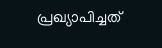പ്രഖ്യാപിച്ചത്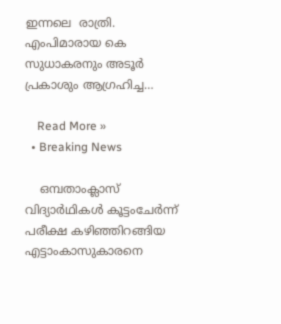ഇന്നലെ  രാത്രി.  എംപിമാരായ കെ സുധാകരനും അടൂർ പ്രകാശും ആഗ്രഹിച്ച…

    Read More »
  • Breaking News

    ഒമ്പതാംക്ലാസ് വിദ്യാർഥികൾ കൂട്ടംചേർന്ന് പരീക്ഷ കഴിഞ്ഞിറങ്ങിയ എട്ടാംകാസുകാരനെ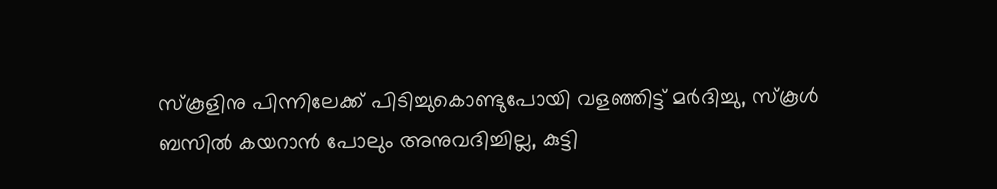സ്കൂളിനു പിന്നിലേക്ക് പിടിച്ചുകൊണ്ടുപോയി വളഞ്ഞിട്ട് മർദിച്ചു, സ്കൂൾ ബസിൽ കയറാൻ പോലും അനുവദിച്ചില്ല, കുട്ടി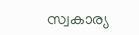സ്വകാര്യ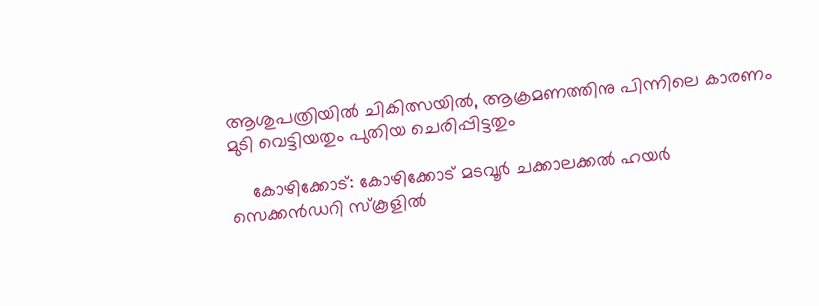ആശുപത്രിയിൽ ചികിത്സയിൽ, ആക്രമണത്തിനു പിന്നിലെ കാരണം മുടി വെട്ടിയതും പുതിയ ചെരിപ്പിട്ടതും

    കോഴിക്കോട്: കോഴിക്കോട് മടവൂർ ചക്കാലക്കൽ ഹയർ സെക്കൻഡറി സ്കൂളിൽ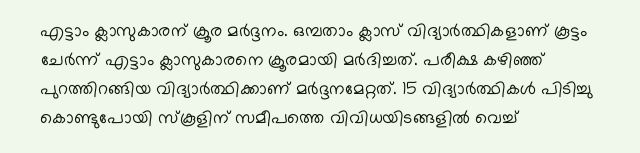എട്ടാം ക്ലാസുകാരന് ക്രൂര മർദ്ദനം. ഒമ്പതാം ക്ലാസ് വിദ്യാർത്ഥികളാണ് കൂട്ടം ചേർന്ന് എട്ടാം ക്ലാസുകാരനെ ക്രൂരമായി മർദിച്ചത്. പരീക്ഷ കഴിഞ്ഞ് പുറത്തിറങ്ങിയ വിദ്യാർത്ഥിക്കാണ് മർദ്ദനമേറ്റത്. 15 വിദ്യാർത്ഥികൾ പിടിച്ചു കൊണ്ടുപോയി സ്കൂളിന് സമീപത്തെ വിവിധയിടങ്ങളിൽ വെച്ച്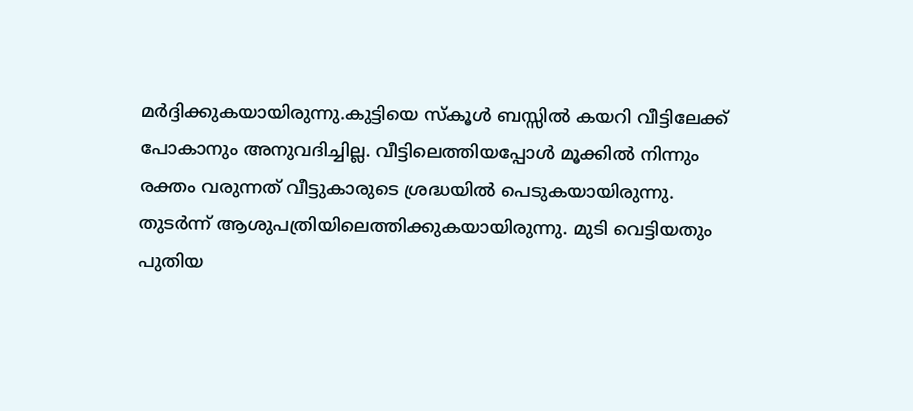മർദ്ദിക്കുകയായിരുന്നു.കുട്ടിയെ സ്കൂൾ ബസ്സിൽ കയറി വീട്ടിലേക്ക് പോകാനും അനുവദിച്ചില്ല. വീട്ടിലെത്തിയപ്പോൾ മൂക്കിൽ നിന്നും രക്തം വരുന്നത് വീട്ടുകാരുടെ ശ്രദ്ധയിൽ പെടുകയായിരുന്നു. തുടർന്ന് ആശുപത്രിയിലെത്തിക്കുകയായിരുന്നു. മുടി വെട്ടിയതും പുതിയ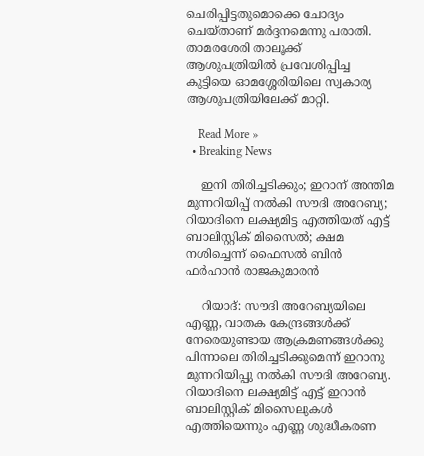ചെരിപ്പിട്ടതുമൊക്കെ ചോദ്യം ചെയ്താണ് മർദ്ദനമെന്നു പരാതി. താമരശേരി താലൂക്ക് ആശുപത്രിയിൽ പ്രവേശിപ്പിച്ച കുട്ടിയെ ഓമശ്ശേരിയിലെ സ്വകാര്യ ആശുപത്രിയിലേക്ക് മാറ്റി.

    Read More »
  • Breaking News

    ഇനി തിരിച്ചടിക്കും; ഇറാന് അന്തിമ മുന്നറിയിപ്പ് നല്‍കി സൗദി അറേബ്യ; റിയാദിനെ ലക്ഷ്യമിട്ട എത്തിയത് എട്ട് ബാലിസ്റ്റിക് മിസൈല്‍; ക്ഷമ നശിച്ചെന്ന് ഫൈസല്‍ ബിന്‍ ഫര്‍ഹാന്‍ രാജകുമാരന്‍

    റിയാദ്: സൗദി അറേബ്യയിലെ എണ്ണ, വാതക കേന്ദ്രങ്ങള്‍ക്ക് നേരെയുണ്ടായ ആക്രമണങ്ങള്‍ക്കു പിന്നാലെ തിരിച്ചടിക്കുമെന്ന് ഇറാനു മുന്നറിയിപ്പു നല്‍കി സൗദി അറേബ്യ. റിയാദിനെ ലക്ഷ്യമിട്ട് എട്ട് ഇറാന്‍ ബാലിസ്റ്റിക് മിസൈലുകള്‍ എത്തിയെന്നും എണ്ണ ശുദ്ധീകരണ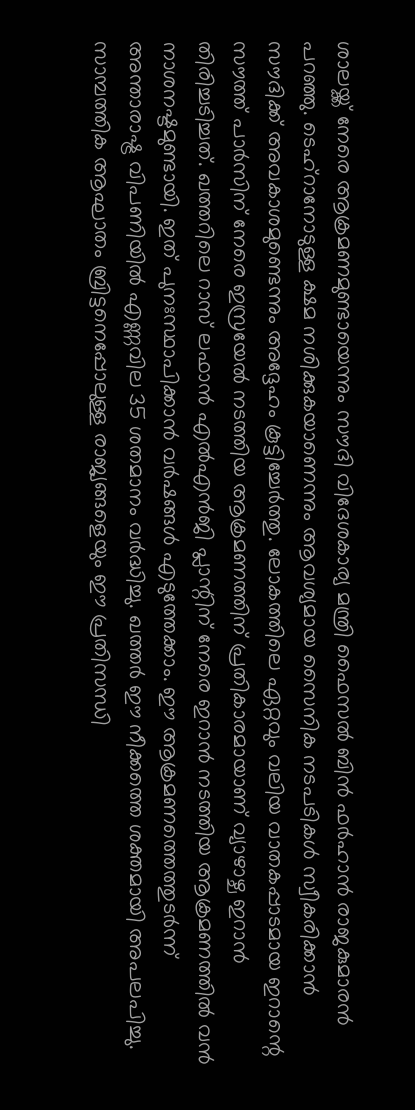ശാലയ്ക്ക് നേരെ ആക്രമണമുണ്ടായെന്നും സൗദി വിദേശകാര്യ മന്ത്രി ഫൈസല്‍ ബിന്‍ ഫര്‍ഹാന്‍ രാജകുമാരന്‍ പറഞ്ഞു. ടെഹ്‌റാനോടുള്ള ക്ഷമ നശിക്കുകയാണെന്നും ആവശ്യമായ സൈനിക നടപടികള്‍ സ്വീകരിക്കാന്‍ സൗദിക്ക് അവകാശമുണ്ടെന്നും അദ്ദേഹം കൂട്ടിച്ചേര്‍ത്തു. ലോകത്തിലെ ഏറ്റവും വലിയ വാതകപ്പാടമായ ഇറാന്റെ സൗത്ത് പാര്‍സിന് നേരെ ഇസ്രയേല്‍ നടത്തിയ ആക്രമണത്തിന് പ്രതികാരമായാണ് വ്യാഴാഴ്ച ഇറാന്‍ തിരിച്ചടിച്ചത്. ഖത്തറിലെ റാസ് ലഫാന്‍ എല്‍എന്‍ജി പ്ലാന്റിന് നേരെ ഇറാന്‍ നടത്തിയ ആക്രമണത്തില്‍ വന്‍ നാശനഷ്ടമുണ്ടായി. ഇത് പുനഃസ്ഥാപിക്കാന്‍ വര്‍ഷങ്ങള്‍ എടുത്തേക്കാം. ഈ ആക്രമണത്തെത്തുടര്‍ന്ന് അന്താരാഷ്ട്ര വിപണിയില്‍ എണ്ണവില 35 ശതമാനം വര്‍ദ്ധിച്ചു. ഖത്തര്‍ ഈ നീക്കത്തെ ശക്തമായി അപലപിച്ചു. സാമ്പത്തിക ആഘാതം ബ്രിട്ടനെപ്പോലുള്ള രാജ്യങ്ങളെയും ഈ പ്രതിസന്ധി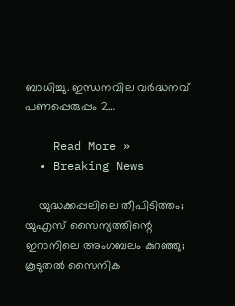ബാധിച്ചു. ഇന്ധനവില വര്‍ദ്ധനവ് പണപ്പെരുപ്പം 2…

    Read More »
  • Breaking News

    യുദ്ധക്കപ്പലിലെ തീപിടിത്തം; യുഎസ് സൈന്യത്തിന്റെ ഇറാനിലെ അംഗബലം കുറഞ്ഞു; കൂടുതല്‍ സൈനിക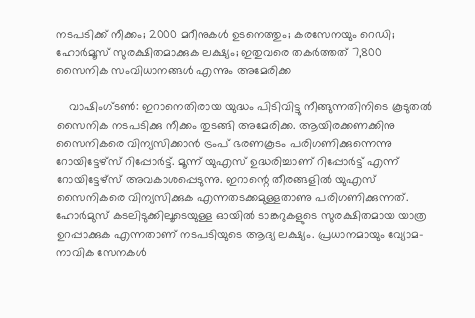നടപടിക്ക് നീക്കം; 2000 മറീനുകള്‍ ഉടനെത്തും; കരസേനയും റെഡി; ഹോര്‍മൂസ് സുരക്ഷിതമാക്കുക ലക്ഷ്യം; ഇതുവരെ തകര്‍ത്തത് 7,800 സൈനിക സംവിധാനങ്ങള്‍ എന്നും അമേരിക്ക

    വാഷിംഗ്ടണ്‍: ഇറാനെതിരായ യുദ്ധം പിടിവിട്ടു നീങ്ങുന്നതിനിടെ കൂടുതല്‍ സൈനിക നടപടിക്കു നീക്കം തുടങ്ങി അമേരിക്ക. ആയിരക്കണക്കിനു സൈനികരെ വിന്യസിക്കാന്‍ ട്രംപ് ഭരണകൂടം പരിഗണിക്കുന്നെന്നു റോയിട്ടേഴ്‌സ് റിപ്പോര്‍ട്ട്. മൂന്ന് യുഎസ് ഉദ്ധരിച്ചാണ് റിപ്പോര്‍ട്ട് എന്ന് റോയിട്ടേഴ്‌സ് അവകാശപ്പെടുന്നു. ഇറാന്റെ തീരങ്ങളില്‍ യുഎസ് സൈനികരെ വിന്യസിക്കുക എന്നതടക്കമുള്ളതാണു പരിഗണിക്കുന്നത്. ഹോര്‍മുസ് കടലിടുക്കിലൂടെയുള്ള ഓയില്‍ ടാങ്കറുകളുടെ സുരക്ഷിതമായ യാത്ര ഉറപ്പാക്കുക എന്നതാണ് നടപടിയുടെ ആദ്യ ലക്ഷ്യം. പ്രധാനമായും വ്യോമ-നാവിക സേനകള്‍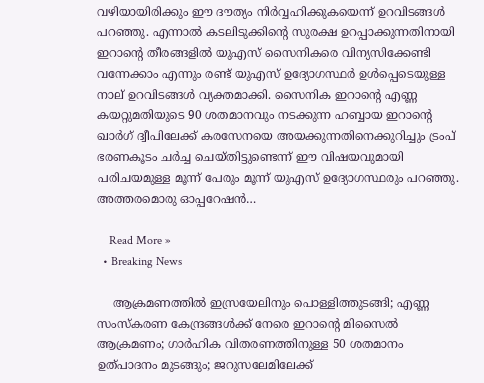വഴിയായിരിക്കും ഈ ദൗത്യം നിര്‍വ്വഹിക്കുകയെന്ന് ഉറവിടങ്ങള്‍ പറഞ്ഞു. എന്നാല്‍ കടലിടുക്കിന്റെ സുരക്ഷ ഉറപ്പാക്കുന്നതിനായി ഇറാന്റെ തീരങ്ങളില്‍ യുഎസ് സൈനികരെ വിന്യസിക്കേണ്ടി വന്നേക്കാം എന്നും രണ്ട് യുഎസ് ഉദ്യോഗസ്ഥര്‍ ഉള്‍പ്പെടെയുള്ള നാല് ഉറവിടങ്ങള്‍ വ്യക്തമാക്കി. സൈനിക ഇറാന്റെ എണ്ണ കയറ്റുമതിയുടെ 90 ശതമാനവും നടക്കുന്ന ഹബ്ബായ ഇറാന്റെ ഖാര്‍ഗ് ദ്വീപിലേക്ക് കരസേനയെ അയക്കുന്നതിനെക്കുറിച്ചും ട്രംപ് ഭരണകൂടം ചര്‍ച്ച ചെയ്തിട്ടുണ്ടെന്ന് ഈ വിഷയവുമായി പരിചയമുള്ള മൂന്ന് പേരും മൂന്ന് യുഎസ് ഉദ്യോഗസ്ഥരും പറഞ്ഞു. അത്തരമൊരു ഓപ്പറേഷന്‍…

    Read More »
  • Breaking News

    ആക്രമണത്തില്‍ ഇസ്രയേലിനും പൊള്ളിത്തുടങ്ങി; എണ്ണ സംസ്‌കരണ കേന്ദ്രങ്ങള്‍ക്ക് നേരെ ഇറാന്റെ മിസൈല്‍ ആക്രമണം; ഗാര്‍ഹിക വിതരണത്തിനുള്ള 50 ശതമാനം ഉത്പാദനം മുടങ്ങും; ജറുസലേമിലേക്ക്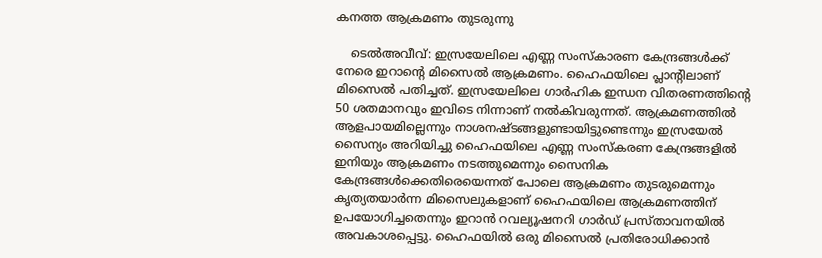കനത്ത ആക്രമണം തുടരുന്നു

    ടെല്‍അവീവ്: ഇസ്രയേലിലെ എണ്ണ സംസ്‌കാരണ കേന്ദ്രങ്ങള്‍ക്ക് നേരെ ഇറാന്റെ മിസൈല്‍ ആക്രമണം. ഹൈഫയിലെ പ്ലാന്റിലാണ് മിസൈല്‍ പതിച്ചത്. ഇസ്രയേലിലെ ഗാര്‍ഹിക ഇന്ധന വിതരണത്തിന്റെ 50 ശതമാനവും ഇവിടെ നിന്നാണ് നല്‍കിവരുന്നത്. ആക്രമണത്തില്‍ ആളപായമില്ലെന്നും നാശനഷ്ടങ്ങളുണ്ടായിട്ടുണ്ടെന്നും ഇസ്രയേല്‍ സൈന്യം അറിയിച്ചു ഹൈഫയിലെ എണ്ണ സംസ്‌കരണ കേന്ദ്രങ്ങളില്‍ ഇനിയും ആക്രമണം നടത്തുമെന്നും സൈനിക കേന്ദ്രങ്ങള്‍ക്കെതിരെയെന്നത് പോലെ ആക്രമണം തുടരുമെന്നും കൃത്യതയാര്‍ന്ന മിസൈലുകളാണ് ഹൈഫയിലെ ആക്രമണത്തിന് ഉപയോഗിച്ചതെന്നും ഇറാന്‍ റവല്യൂഷനറി ഗാര്‍ഡ് പ്രസ്താവനയില്‍ അവകാശപ്പെട്ടു. ഹൈഫയില്‍ ഒരു മിസൈല്‍ പ്രതിരോധിക്കാന്‍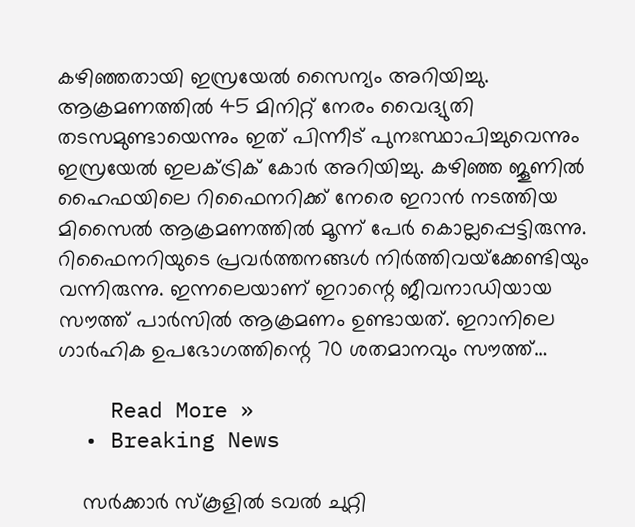കഴിഞ്ഞതായി ഇസ്രയേല്‍ സൈന്യം അറിയിച്ചു. ആക്രമണത്തില്‍ 45 മിനിറ്റ് നേരം വൈദ്യുതി തടസമുണ്ടായെന്നും ഇത് പിന്നീട് പുനഃസ്ഥാപിച്ചുവെന്നും ഇസ്രയേല്‍ ഇലക്ട്രിക് കോര്‍ അറിയിച്ചു. കഴിഞ്ഞ ജൂണില്‍ ഹൈഫയിലെ റിഫൈനറിക്ക് നേരെ ഇറാന്‍ നടത്തിയ മിസൈല്‍ ആക്രമണത്തില്‍ മൂന്ന് പേര്‍ കൊല്ലപ്പെട്ടിരുന്നു. റിഫൈനറിയുടെ പ്രവര്‍ത്തനങ്ങള്‍ നിര്‍ത്തിവയ്‌ക്കേണ്ടിയും വന്നിരുന്നു. ഇന്നലെയാണ് ഇറാന്റെ ജീവനാഡിയായ സൗത്ത് പാര്‍സില്‍ ആക്രമണം ഉണ്ടായത്. ഇറാനിലെ ഗാര്‍ഹിക ഉപഭോഗത്തിന്റെ 70 ശതമാനവും സൗത്ത്…

    Read More »
  • Breaking News

    സര്‍ക്കാര്‍ സ്‌കൂളില്‍ ടവല്‍ ചുറ്റി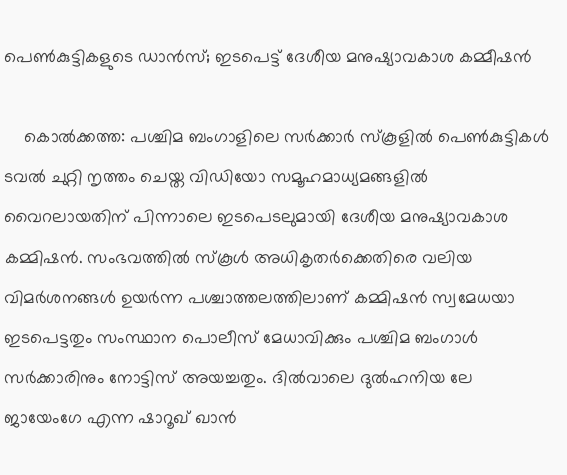പെണ്‍കുട്ടികളുടെ ഡാന്‍സ്; ഇടപെട്ട് ദേശീയ മനുഷ്യാവകാശ കമ്മീഷന്‍

    കൊല്‍ക്കത്ത: പശ്ചിമ ബംഗാളിലെ സർക്കാർ സ്കൂളിൽ പെൺകുട്ടികൾ ടവൽ ചുറ്റി നൃത്തം ചെയ്ത വിഡിയോ സമൂഹമാധ്യമങ്ങളിൽ വൈറലായതിന് പിന്നാലെ ഇടപെടലുമായി ദേശീയ മനുഷ്യാവകാശ കമ്മിഷൻ. സംഭവത്തിൽ സ്കൂൾ അധികൃതർക്കെതിരെ വലിയ വിമർശനങ്ങൾ ഉയർന്ന പശ്ചാത്തലത്തിലാണ് കമ്മിഷൻ സ്വമേധയാ ഇടപെട്ടതും സംസ്ഥാന പൊലീസ് മേധാവിക്കും പശ്ചിമ ബംഗാൾ സർക്കാരിനും നോട്ടിസ് അയച്ചതും. ദിൽവാലെ ദുൽഹനിയ ലേ ജായേംഗേ എന്ന ഷാറൂഖ് ഖാൻ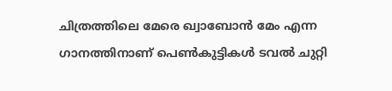ചിത്രത്തിലെ മേരെ ഖ്വാബോൻ മേം എന്ന ഗാനത്തിനാണ് പെൺകുട്ടികൾ ടവൽ ചുറ്റി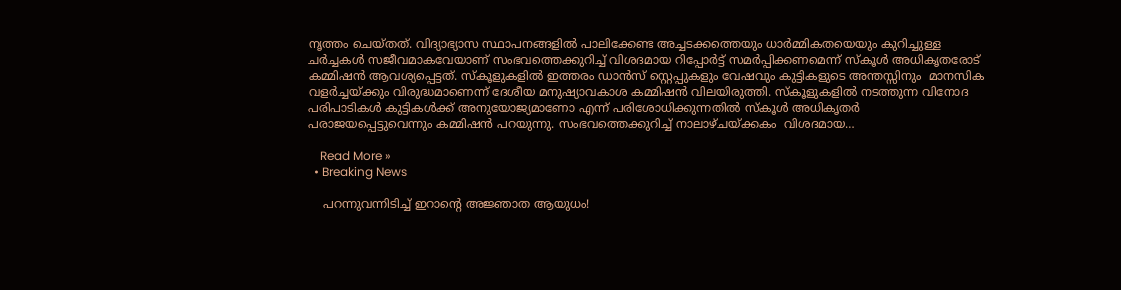നൃത്തം ചെയ്തത്. വിദ്യാഭ്യാസ സ്ഥാപനങ്ങളിൽ പാലിക്കേണ്ട അച്ചടക്കത്തെയും ധാർമ്മികതയെയും കുറിച്ചുള്ള ചർച്ചകൾ സജീവമാകവേയാണ് സംഭവത്തെക്കുറിച്ച് വിശദമായ റിപ്പോർട്ട് സമർപ്പിക്കണമെന്ന് സ്കൂൾ അധികൃതരോട് കമ്മിഷൻ ആവശ്യപ്പെട്ടത്. സ്‌കൂളുകളിൽ ഇത്തരം ഡാൻസ് സ്റ്റെപ്പുകളും വേഷവും കുട്ടികളുടെ അന്തസ്സിനും  മാനസിക വളർച്ചയ്ക്കും വിരുദ്ധമാണെന്ന് ദേശീയ മനുഷ്യാവകാശ കമ്മിഷൻ വിലയിരുത്തി. സ്കൂളുകളിൽ നടത്തുന്ന വിനോദ പരിപാടികൾ കുട്ടികൾക്ക് അനുയോജ്യമാണോ എന്ന് പരിശോധിക്കുന്നതിൽ സ്കൂൾ അധികൃതർ പരാജയപ്പെട്ടുവെന്നും കമ്മിഷൻ പറയുന്നു. സംഭവത്തെക്കുറിച്ച് നാലാഴ്ചയ്ക്കകം  വിശദമായ…

    Read More »
  • Breaking News

    പറന്നുവന്നിടിച്ച് ഇറാന്റെ അജ്ഞാത ആയുധം!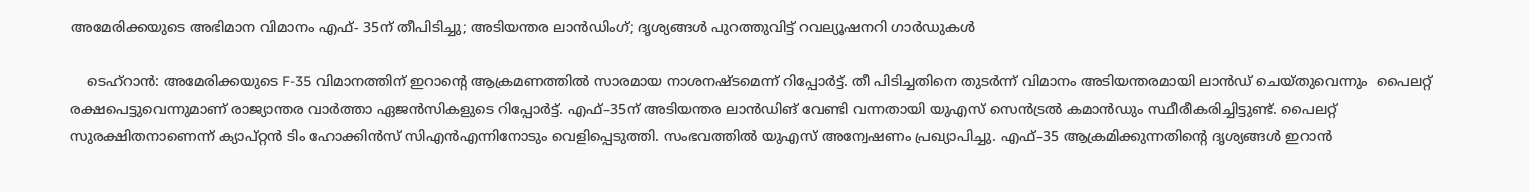അമേരിക്കയുടെ അഭിമാന വിമാനം എഫ്- 35ന് തീപിടിച്ചു; അടിയന്തര ലാന്‍ഡിംഗ്; ദൃശ്യങ്ങള്‍ പുറത്തുവിട്ട് റവല്യൂഷനറി ഗാര്‍ഡുകള്‍

    ടെഹ്‌റാന്‍: അമേരിക്കയുടെ F-35 വിമാനത്തിന് ഇറാന്‍റെ ആക്രമണത്തില്‍ സാരമായ നാശനഷ്ടമെന്ന് റിപ്പോര്‍ട്ട്. തീ പിടിച്ചതിനെ തുടര്‍ന്ന് വിമാനം അടിയന്തരമായി ലാന്‍ഡ് ചെയ്തുവെന്നും  പൈലറ്റ് രക്ഷപെട്ടുവെന്നുമാണ് രാജ്യാന്തര വാര്‍ത്താ ഏജന്‍സികളുടെ റിപ്പോര്‍ട്ട്. എഫ്–35ന് അടിയന്തര ലാന്‍ഡിങ് വേണ്ടി വന്നതായി യുഎസ് സെന്‍ട്രല്‍ കമാന്‍ഡും സ്ഥീരീകരിച്ചിട്ടുണ്ട്. പൈലറ്റ് സുരക്ഷിതനാണെന്ന് ക്യാപ്റ്റന്‍ ടിം ഹോക്കിന്‍സ് സിഎന്‍എന്നിനോടും വെളിപ്പെടുത്തി. സംഭവത്തില്‍ യുഎസ് അന്വേഷണം പ്രഖ്യാപിച്ചു. എഫ്–35 ആക്രമിക്കുന്നതിന്‍റെ ദൃശ്യങ്ങള്‍ ഇറാന്‍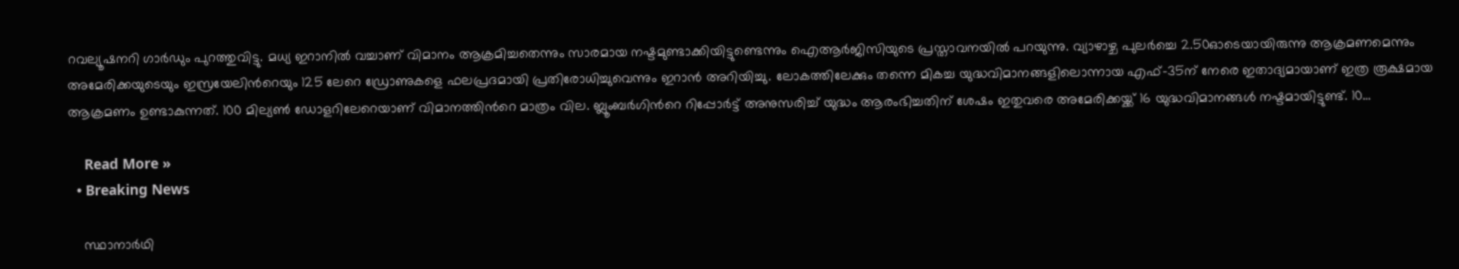റവല്യൂഷനറി ഗാര്‍ഡും പുറത്തുവിട്ടു. മധ്യ ഇറാനില്‍ വച്ചാണ് വിമാനം ആക്രമിച്ചതെന്നും സാരമായ നഷ്ടമുണ്ടാക്കിയിട്ടുണ്ടെന്നും ഐആര്‍ജിസിയുടെ പ്രസ്താവനയില്‍ പറയുന്നു. വ്യാഴാഴ്ച പുലര്‍ച്ചെ 2.50ഓടെയായിരുന്നു ആക്രമണമെന്നും അമേരിക്കയുടെയും ഇസ്രയേലിന്‍റെയും 125 ലേറെ ഡ്രോണുകളെ ഫലപ്രദമായി പ്രതിരോധിച്ചുവെന്നും ഇറാന്‍ അറിയിച്ചു. ലോകത്തിലേക്കും തന്നെ മികച്ച യുദ്ധവിമാനങ്ങളിലൊന്നായ എഫ്–35ന് നേരെ ഇതാദ്യമായാണ് ഇത്ര രൂക്ഷമായ ആക്രമണം ഉണ്ടാകുന്നത്. 100 മില്യണ്‍ ഡോളറിലേറെയാണ് വിമാനത്തിന്‍റെ മാത്രം വില. ബ്ലൂംബര്‍ഗിന്‍റെ റിപ്പോര്‍ട്ട് അനുസരിച്ച് യുദ്ധം ആരംഭിച്ചതിന് ശേഷം ഇതുവരെ അമേരിക്കയ്ക്ക് 16 യുദ്ധവിമാനങ്ങള്‍ നഷ്ടമായിട്ടുണ്ട്. 10…

    Read More »
  • Breaking News

    സ്ഥാനാര്‍ഥി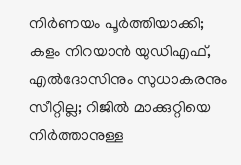നിര്‍ണയം പൂര്‍ത്തിയാക്കി; കളം നിറയാന്‍ യുഡിഎഫ്, എല്‍ദോസിനും സുധാകരനും സീറ്റില്ല; റിജില്‍ മാക്കുറ്റിയെ നിര്‍ത്താനുള്ള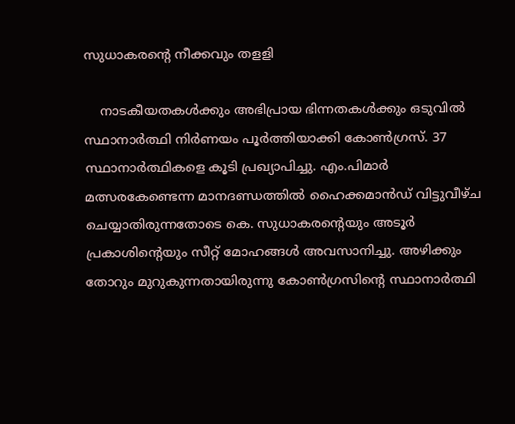സുധാകരന്റെ നീക്കവും തളളി

    നാടകീയതകൾക്കും അഭിപ്രായ ഭിന്നതകൾക്കും ഒടുവിൽ സ്ഥാനാർത്ഥി നിർണയം പൂർത്തിയാക്കി കോൺഗ്രസ്. 37 സ്ഥാനാർത്ഥികളെ കൂടി പ്രഖ്യാപിച്ചു. എം.പിമാർ മത്സരകേണ്ടെന്ന മാനദണ്ഡത്തിൽ ഹൈക്കമാൻഡ് വിട്ടുവീഴ്ച ചെയ്യാതിരുന്നതോടെ കെ. സുധാകരന്‍റെയും അടൂർ പ്രകാശിന്‍റെയും സീറ്റ് മോഹങ്ങൾ അവസാനിച്ചു. അഴിക്കും തോറും മുറുകുന്നതായിരുന്നു കോൺഗ്രസിന്റെ സ്ഥാനാർത്ഥി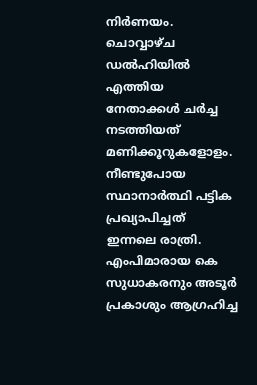നിർണയം. ചൊവ്വാഴ്ച ഡൽഹിയിൽ എത്തിയ നേതാക്കൾ ചർച്ച നടത്തിയത് മണിക്കൂറുകളോളം. നീണ്ടുപോയ സ്ഥാനാർത്ഥി പട്ടിക പ്രഖ്യാപിച്ചത് ഇന്നലെ രാത്രി. എംപിമാരായ കെ സുധാകരനും അടൂർ പ്രകാശും ആഗ്രഹിച്ച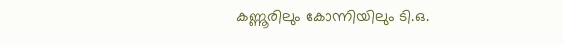കണ്ണൂരിലും കോന്നിയിലും ടി.ഒ.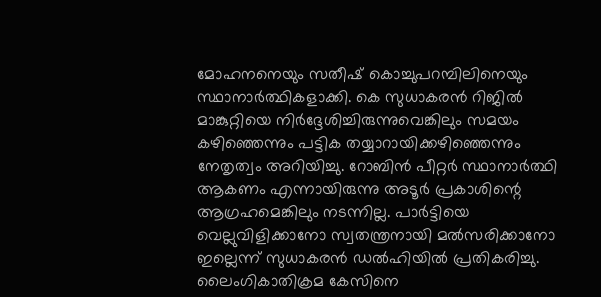മോഹനനെയും സതീഷ് കൊച്ചുപറമ്പിലിനെയും സ്ഥാനാർത്ഥികളാക്കി. കെ സുധാകരൻ റിജിൽ മാങ്കുറ്റിയെ നിർദ്ദേശിച്ചിരുന്നുവെങ്കിലും സമയം കഴിഞ്ഞെന്നും പട്ടിക തയ്യാറായിക്കഴിഞ്ഞെന്നും നേതൃത്വം അറിയിച്ചു. റോബിൻ പീറ്റർ സ്ഥാനാർത്ഥി ആകണം എന്നായിരുന്നു അടൂർ പ്രകാശിന്റെ ആഗ്രഹമെങ്കിലും നടന്നില്ല. പാര്‍ട്ടിയെ വെല്ലുവിളിക്കാനോ സ്വതന്ത്രനായി മല്‍സരിക്കാനോ ഇല്ലെന്ന് സുധാകരന്‍ ഡല്‍ഹിയില്‍ പ്രതികരിച്ചു. ലൈംഗികാതിക്രമ കേസിനെ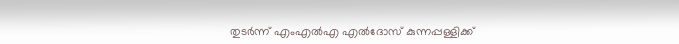തുടർന്ന് എംഎൽഎ എൽദോസ് കുന്നപ്പള്ളിക്ക്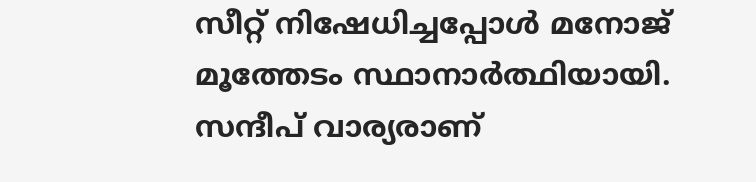സീറ്റ് നിഷേധിച്ചപ്പോൾ മനോജ് മൂത്തേടം സ്ഥാനാർത്ഥിയായി. സന്ദീപ് വാര്യരാണ്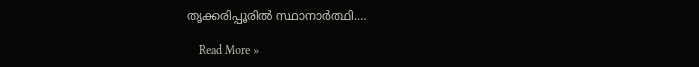തൃക്കരിപ്പൂരിൽ സ്ഥാനാർത്ഥി.…

    Read More »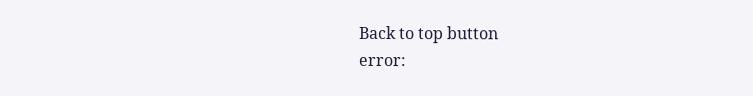Back to top button
error: